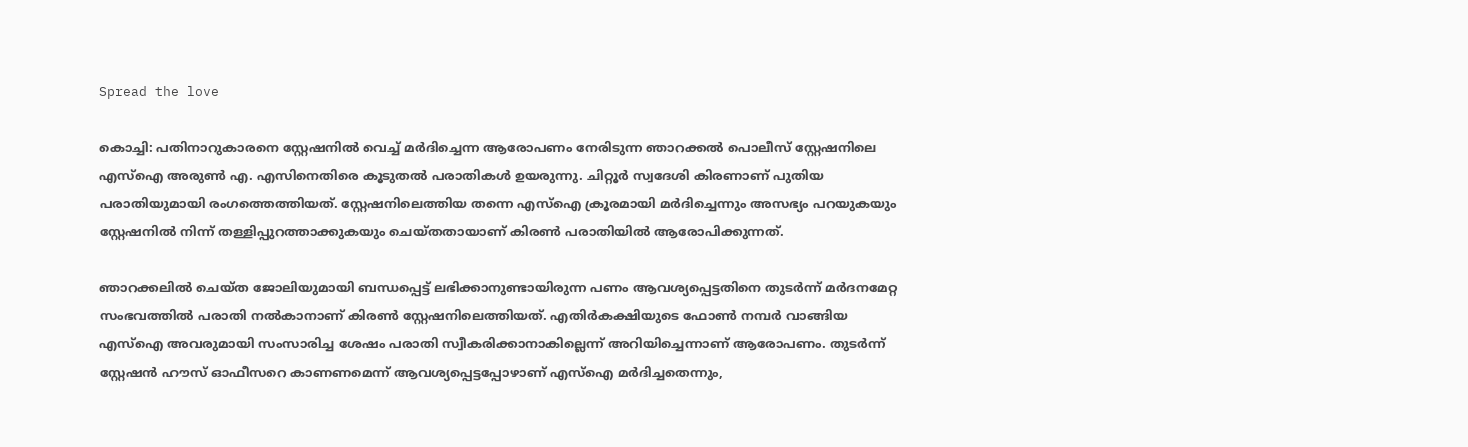Spread the love

കൊച്ചി: പതിനാറുകാരനെ സ്റ്റേഷനിൽ വെച്ച് മർദിച്ചെന്ന ആരോപണം നേരിടുന്ന ഞാറക്കൽ പൊലീസ് സ്റ്റേഷനിലെ എസ്‌ഐ അരുണ്‍ എ. എസിനെതിരെ കൂടുതൽ പരാതികൾ ഉയരുന്നു. ചിറ്റൂർ സ്വദേശി കിരണാണ് പുതിയ പരാതിയുമായി രംഗത്തെത്തിയത്. സ്റ്റേഷനിലെത്തിയ തന്നെ എസ്‌ഐ ക്രൂരമായി മർദിച്ചെന്നും അസഭ്യം പറയുകയും സ്റ്റേഷനിൽ നിന്ന് തള്ളിപ്പുറത്താക്കുകയും ചെയ്തതായാണ് കിരൺ പരാതിയിൽ ആരോപിക്കുന്നത്.

ഞാറക്കലിൽ ചെയ്ത ജോലിയുമായി ബന്ധപ്പെട്ട് ലഭിക്കാനുണ്ടായിരുന്ന പണം ആവശ്യപ്പെട്ടതിനെ തുടർന്ന് മർദനമേറ്റ സംഭവത്തിൽ പരാതി നൽകാനാണ് കിരൺ സ്റ്റേഷനിലെത്തിയത്. എതിർകക്ഷിയുടെ ഫോൺ നമ്പർ വാങ്ങിയ എസ്‌ഐ അവരുമായി സംസാരിച്ച ശേഷം പരാതി സ്വീകരിക്കാനാകില്ലെന്ന് അറിയിച്ചെന്നാണ് ആരോപണം. തുടർന്ന് സ്റ്റേഷൻ ഹൗസ് ഓഫീസറെ കാണണമെന്ന് ആവശ്യപ്പെട്ടപ്പോഴാണ് എസ്‌ഐ മർദിച്ചതെന്നും,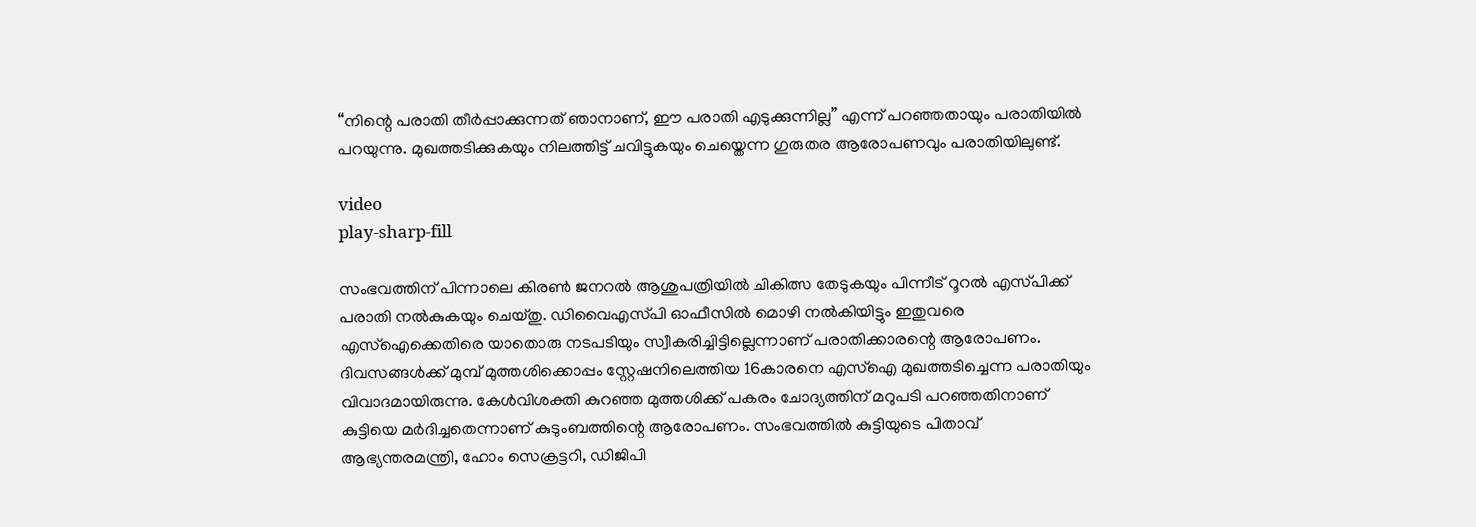“നിന്റെ പരാതി തീർപ്പാക്കുന്നത് ഞാനാണ്, ഈ പരാതി എടുക്കുന്നില്ല” എന്ന് പറഞ്ഞതായും പരാതിയിൽ പറയുന്നു. മുഖത്തടിക്കുകയും നിലത്തിട്ട് ചവിട്ടുകയും ചെയ്തെന്ന ഗുരുതര ആരോപണവും പരാതിയിലുണ്ട്.

video
play-sharp-fill

സംഭവത്തിന് പിന്നാലെ കിരൺ ജനറൽ ആശുപത്രിയിൽ ചികിത്സ തേടുകയും പിന്നീട് റൂറൽ എസ്‌പിക്ക് പരാതി നൽകുകയും ചെയ്തു. ഡിവൈഎസ്‌പി ഓഫീസിൽ മൊഴി നൽകിയിട്ടും ഇതുവരെ എസ്‌ഐക്കെതിരെ യാതൊരു നടപടിയും സ്വീകരിച്ചിട്ടില്ലെന്നാണ് പരാതിക്കാരന്റെ ആരോപണം. ദിവസങ്ങൾക്ക് മുമ്പ് മുത്തശിക്കൊപ്പം സ്റ്റേഷനിലെത്തിയ 16കാരനെ എസ്‌ഐ മുഖത്തടിച്ചെന്ന പരാതിയും വിവാദമായിരുന്നു. കേൾവിശക്തി കുറഞ്ഞ മുത്തശിക്ക് പകരം ചോദ്യത്തിന് മറുപടി പറഞ്ഞതിനാണ് കുട്ടിയെ മർദിച്ചതെന്നാണ് കുടുംബത്തിന്റെ ആരോപണം. സംഭവത്തിൽ കുട്ടിയുടെ പിതാവ് ആഭ്യന്തരമന്ത്രി, ഹോം സെക്രട്ടറി, ഡിജിപി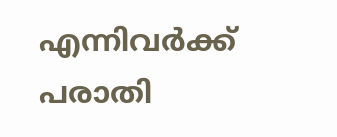എന്നിവർക്ക് പരാതി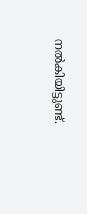നൽകിയിട്ടുണ്ട്.